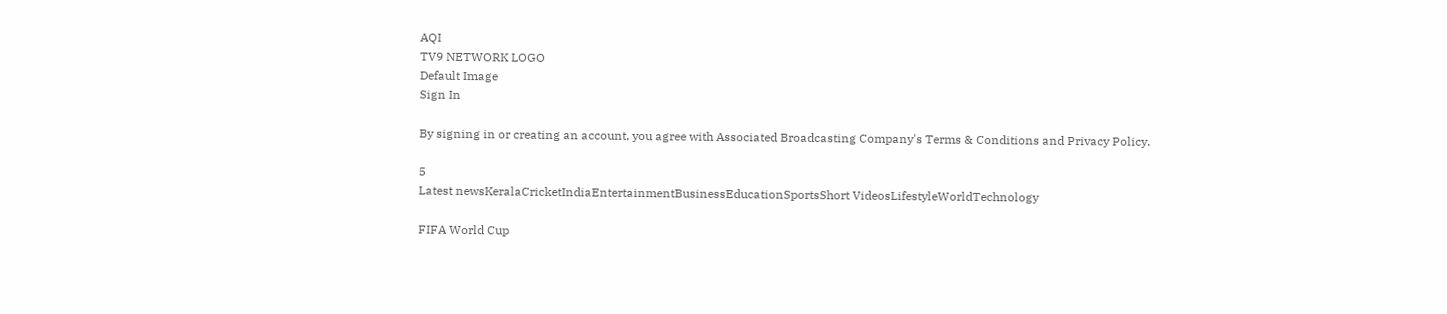AQI
TV9 NETWORK LOGO
Default Image
Sign In

By signing in or creating an account, you agree with Associated Broadcasting Company's Terms & Conditions and Privacy Policy.

5
Latest newsKeralaCricketIndiaEntertainmentBusinessEducationSportsShort VideosLifestyleWorldTechnology

FIFA World Cup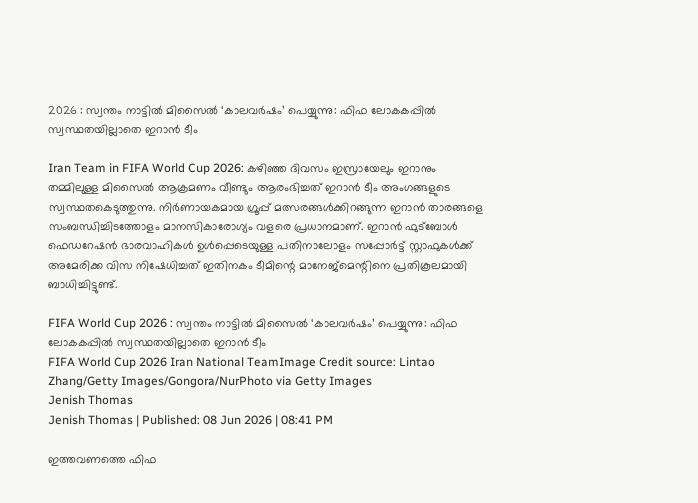2026 : സ്വന്തം നാട്ടിൽ മിസൈൽ ‘കാലവർഷം’ പെയ്യുന്നു: ഫിഫ ലോകകപ്പിൽ സ്വസ്ഥതയില്ലാതെ ഇറാൻ ടീം

Iran Team in FIFA World Cup 2026: കഴിഞ്ഞ ദിവസം ഇസ്രായേലും ഇറാനും തമ്മിലുള്ള മിസൈൽ ആക്രമണം വീണ്ടും ആരംഭിച്ചത് ഇറാൻ ടീം അ‌ംഗങ്ങളുടെ സ്വസ്ഥതകെടുത്തുന്നു. നിർണായകമായ ഗ്രൂപ്പ് മത്സരങ്ങൾക്കിറങ്ങുന്ന ഇറാൻ താരങ്ങളെ സംബന്ധിച്ചിടത്തോളം മാനസികാരോഗ്യം വളരെ പ്രധാനമാണ്. ഇറാൻ ഫുട്ബോൾ ഫെഡറേഷൻ ഭാരവാഹികൾ ഉൾപ്പെടെയുള്ള പതിനാലോളം സപ്പോർട്ട് സ്റ്റാഫുകൾക്ക് അമേരിക്ക വിസ നിഷേധിച്ചത് ഇതിനകം ടീമിന്റെ മാനേജ്‌മെന്റിനെ പ്രതികൂലമായി ബാധിച്ചിട്ടുണ്ട്.

FIFA World Cup 2026 : സ്വന്തം നാട്ടിൽ മിസൈൽ ‘കാലവർഷം’ പെയ്യുന്നു: ഫിഫ ലോകകപ്പിൽ സ്വസ്ഥതയില്ലാതെ ഇറാൻ ടീം
FIFA World Cup 2026 Iran National TeamImage Credit source: Lintao Zhang/Getty Images/Gongora/NurPhoto via Getty Images
Jenish Thomas
Jenish Thomas | Published: 08 Jun 2026 | 08:41 PM

ഇത്തവണത്തെ ഫിഫ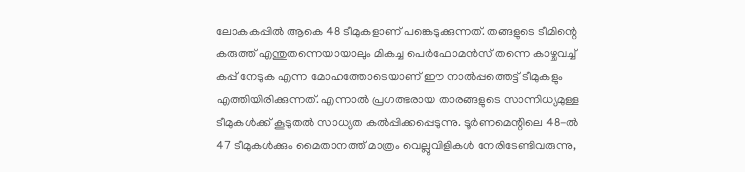ലോകകപ്പിൽ ആകെ 48 ടീമുകളാണ് പങ്കെടുക്കുന്നത്. തങ്ങളുടെ ടീമിന്റെ കരുത്ത് എന്തുതന്നെയായാലും മികച്ച പെർഫോമൻസ് തന്നെ കാഴ്ചവച്ച് കപ്പ് നേടുക എന്ന മോഹത്തോടെയാണ് ഈ നാൽപ്പത്തെട്ട് ടീമുകളും എത്തിയിരിക്കുന്നത്. എന്നാൽ പ്രഗത്ഭരായ താരങ്ങളുടെ സാന്നിധ്യമുള്ള ടീമുകൾക്ക് കൂടുതൽ സാധ്യത കൽപ്പിക്കപ്പെടുന്നു. ടൂർണമെന്റിലെ 48-ൽ 47 ടീമുകൾക്കും മൈതാനത്ത് മാത്രം വെല്ലുവിളികൾ നേരിടേണ്ടിവരുന്നു,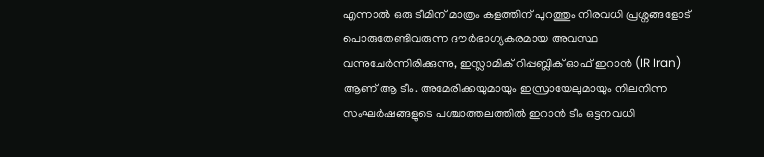എന്നാൽ ഒരു ടീമിന് മാത്രം കളത്തിന് പുറത്തും നിരവധി പ്രശ്നങ്ങളോട് പൊരുതേണ്ടിവരുന്ന ദൗർഭാഗ്യകരമായ അ‌വസ്ഥ വന്നുചേർന്നിരിക്കുന്നു, ഇസ്ലാമിക് റിപ്പബ്ലിക് ഓഫ് ഇറാൻ (IR Iran) ആണ് ആ ടീം. അ‌മേരിക്കയുമായും ഇസ്രായേലുമായും നിലനിന്ന സംഘർഷങ്ങളുടെ പശ്ചാത്തലത്തിൽ ഇറാൻ ടീം ഒട്ടനവധി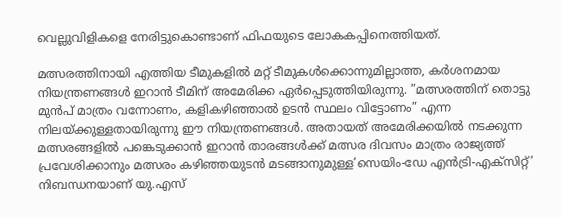വെല്ലുവിളികളെ നേരിട്ടുകൊണ്ടാണ് ഫിഫയുടെ ലോകകപ്പിനെത്തിയത്.

മത്സരത്തിനായി എത്തിയ ടീമുകളിൽ മറ്റ് ടീമുകൾക്കൊന്നുമില്ലാത്ത, കർശനമായ നിയന്ത്രണങ്ങൾ ഇറാൻ ടീമിന് അ‌മേരിക്ക ഏർപ്പെടുത്തിയിരുന്നു. ”മത്സരത്തിന് തൊട്ടു മുൻപ് മാത്രം വന്നോണം, കളികഴിഞ്ഞാൽ ഉടൻ സ്ഥലം വിട്ടോണം” എന്ന നിലയ്ക്കുള്ളതായിരുന്നു ഈ നിയന്ത്രണങ്ങൾ. അ‌തായത് അ‌മേരിക്കയിൽ നടക്കുന്ന മത്സരങ്ങളിൽ പങ്കെടുക്കാൻ ഇറാൻ താരങ്ങൾക്ക് മത്സര ദിവസം മാത്രം രാജ്യത്ത് പ്രവേശിക്കാനും മത്സരം കഴിഞ്ഞയുടൻ മടങ്ങാനുമുള്ള’സെയിം-ഡേ എൻട്രി-എക്സിറ്റ്’ നിബന്ധനയാണ് യു.എസ്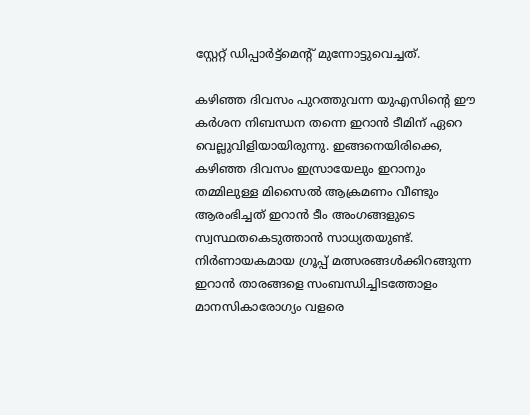സ്റ്റേറ്റ് ഡിപ്പാർട്ട്മെന്റ് മുന്നോട്ടുവെച്ചത്.

കഴിഞ്ഞ ദിവസം പുറത്തുവന്ന യുഎസിന്റെ ഈ കർശന നിബന്ധന തന്നെ ഇറാൻ ടീമിന് ഏറെ വെല്ലുവിളിയായിരുന്നു. ഇങ്ങനെയിരിക്കെ, കഴിഞ്ഞ ദിവസം ഇസ്രായേലും ഇറാനും തമ്മിലുള്ള മിസൈൽ ആക്രമണം വീണ്ടും ആരംഭിച്ചത് ഇറാൻ ടീം അ‌ംഗങ്ങളുടെ സ്വസ്ഥതകെടുത്താൻ സാധ്യതയുണ്ട്. നിർണായകമായ ഗ്രൂപ്പ് മത്സരങ്ങൾക്കിറങ്ങുന്ന ഇറാൻ താരങ്ങളെ സംബന്ധിച്ചിടത്തോളം മാനസികാരോഗ്യം വളരെ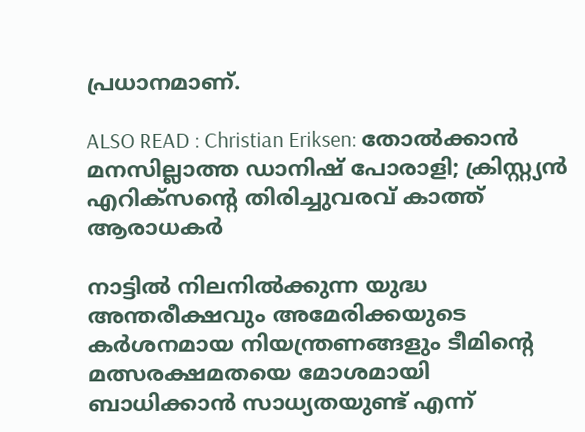പ്രധാനമാണ്.

ALSO READ : Christian Eriksen: തോല്‍ക്കാന്‍ മനസില്ലാത്ത ഡാനിഷ് പോരാളി; ക്രിസ്റ്റ്യൻ എറിക്‌സന്റെ തിരിച്ചുവരവ് കാത്ത് ആരാധകര്‍

നാട്ടിൽ നിലനിൽക്കുന്ന യുദ്ധ അ‌ന്തരീക്ഷവും അ‌മേരിക്കയുടെ കർശനമായ നിയന്ത്രണങ്ങളും ടീമിന്റെ മത്സരക്ഷമതയെ മോശമായി ബാധിക്കാൻ സാധ്യതയുണ്ട് എന്ന്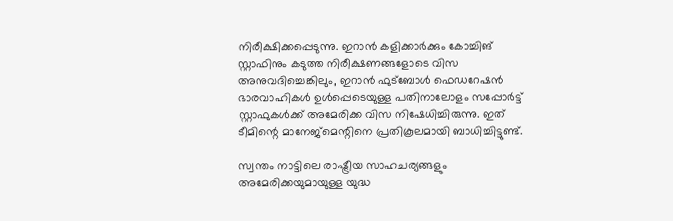നിരീക്ഷിക്കപ്പെടുന്നു. ഇറാൻ കളിക്കാർക്കും കോച്ചിങ് സ്റ്റാഫിനും കടുത്ത നിരീക്ഷണങ്ങളോടെ വിസ അനുവദിച്ചെങ്കിലും, ഇറാൻ ഫുട്ബോൾ ഫെഡറേഷൻ ഭാരവാഹികൾ ഉൾപ്പെടെയുള്ള പതിനാലോളം സപ്പോർട്ട് സ്റ്റാഫുകൾക്ക് അമേരിക്ക വിസ നിഷേധിച്ചിരുന്നു. ഇത് ടീമിന്റെ മാനേജ്‌മെന്റിനെ പ്രതികൂലമായി ബാധിച്ചിട്ടുണ്ട്.

സ്വന്തം നാട്ടിലെ രാഷ്ട്രീയ സാഹചര്യങ്ങളും അമേരിക്കയുമായുള്ള യുദ്ധ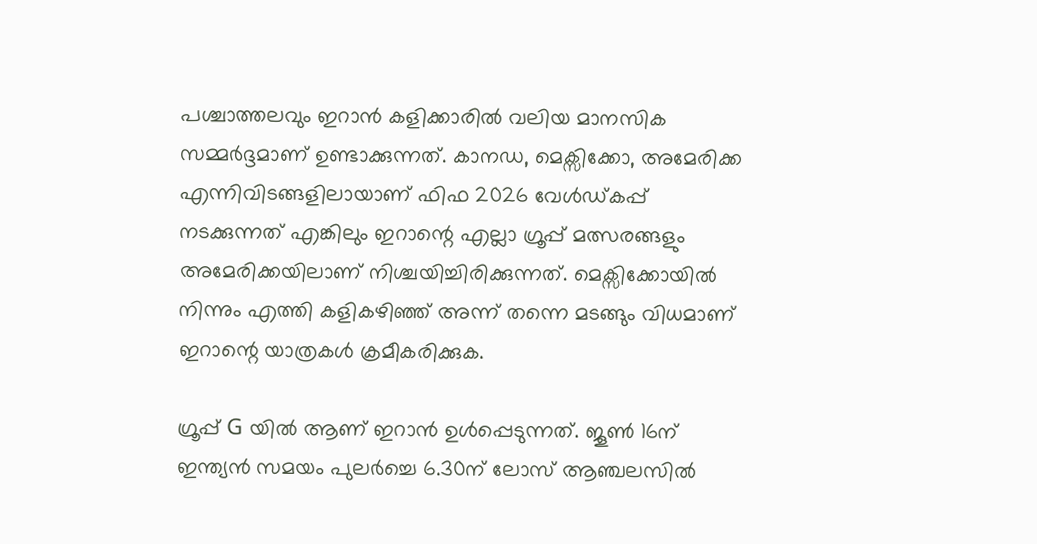പശ്ചാത്തലവും ഇറാൻ കളിക്കാരിൽ വലിയ മാനസിക സമ്മർദ്ദമാണ് ഉണ്ടാക്കുന്നത്. കാനഡ, മെക്സിക്കോ, അ‌മേരിക്ക എന്നിവിടങ്ങളിലായാണ് ഫിഫ 2026 വേൾഡ്കപ്പ് നടക്കുന്നത് എങ്കിലും ഇറാന്റെ എല്ലാ ഗ്രൂപ്പ് മത്സരങ്ങളും അമേരിക്കയിലാണ് നിശ്ചയിച്ചിരിക്കുന്നത്. മെക്സിക്കോയിൽ നിന്നും എത്തി കളികഴിഞ്ഞ് അ‌ന്ന് തന്നെ മടങ്ങും വിധമാണ് ഇറാന്റെ യാത്രകൾ ക്രമീകരിക്കുക.

ഗ്രൂപ്പ് G യിൽ ആണ് ഇറാൻ ഉൾപ്പെടുന്നത്. ജൂൺ 16ന് ഇന്ത്യൻ സമയം പുലർച്ചെ 6.30ന് ലോസ് ആഞ്ചലസിൽ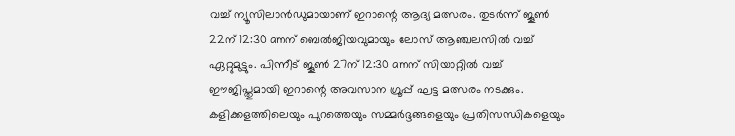വച്ച് ന്യൂസിലാൻഡുമായാണ് ഇറാന്റെ ആദ്യ മത്സരം. തുടർന്ന് ജൂൺ 22ന് 12:30 amന് ബെൽജിയവുമായും ലോസ് ആഞ്ചലസിൽ വച്ച് ഏറ്റുമുട്ടും. പിന്നീട് ജൂൺ 27ന് 12:30 amന് സിയാറ്റിൽ വച്ച് ഈജിപ്തുമായി ഇറാന്റെ അ‌വസാന ഗ്രൂപ്പ് ഘട്ട മത്സരം നടക്കും. കളിക്കളത്തിലെയും പുറത്തെയും സമ്മർദ്ദങ്ങളെയും പ്രതിസന്ധികളെയും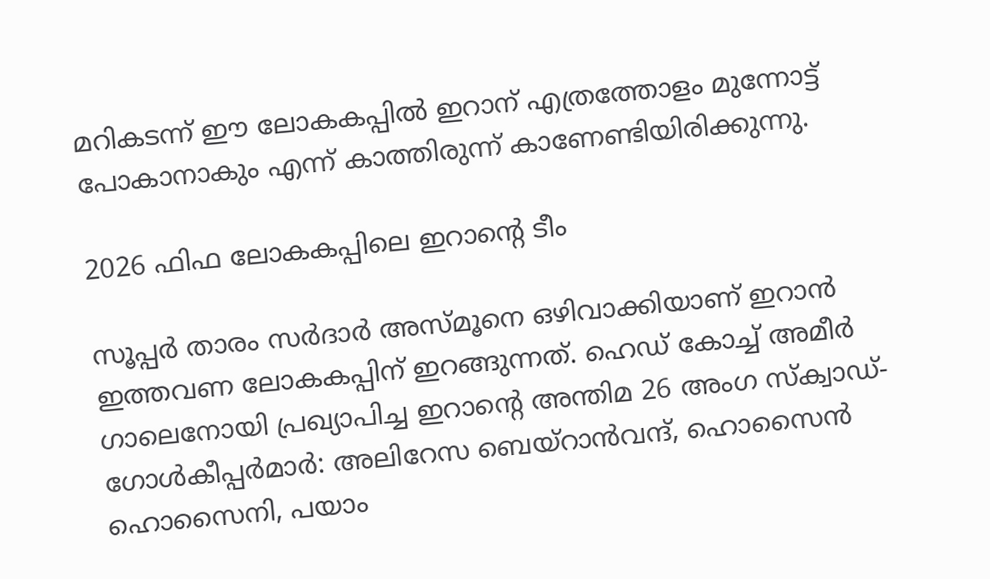മറികടന്ന് ഈ ലോകകപ്പിൽ ഇറാന് എത്രത്തോളം മുന്നോട്ട് പോകാനാകും എന്ന് കാത്തിരുന്ന് കാണേണ്ടിയിരിക്കുന്നു.

2026 ഫിഫ ലോകകപ്പിലെ ഇറാന്റെ ടീം

സൂപ്പർ താരം സർദാർ അസ്മൂനെ ഒഴിവാക്കിയാണ് ഇറാൻ ഇത്തവണ ലോകകപ്പിന് ഇറങ്ങുന്നത്. ഹെഡ് കോച്ച് അമീർ ഗാലെനോയി പ്രഖ്യാപിച്ച ഇറാന്റെ അന്തിമ 26 അംഗ സ്ക്വാഡ്- ഗോൾകീപ്പർമാർ: അലിറേസ ബെയ്‌റാൻവന്ദ്, ഹൊസൈൻ ഹൊസൈനി, പയാം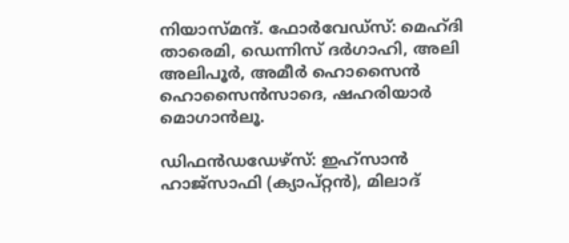നിയാസ്മന്ദ്. ഫോർവേഡ്സ്: മെഹ്ദി താരെമി, ഡെന്നിസ് ദർഗാഹി, അലി അലിപൂർ, അമീർ ഹൊസൈൻ ഹൊസൈൻസാദെ, ഷഹരിയാർ മൊഗാൻലൂ.

ഡിഫൻഡഡേഴ്സ്: ഇഹ്സാൻ ഹാജ്സാഫി (ക്യാപ്റ്റൻ), മിലാദ്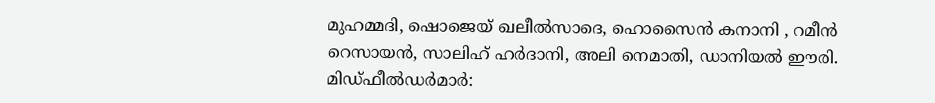മുഹമ്മദി, ഷൊജെയ് ഖലീൽസാദെ, ഹൊസൈൻ കനാനി , റമീൻ റെസായൻ, സാലിഹ് ഹർദാനി, അലി നെമാതി, ഡാനിയൽ ഈരി. മിഡ്ഫീൽഡർമാർ: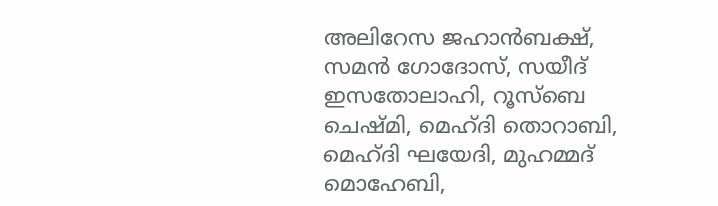അലിറേസ ജഹാൻബക്ഷ്, സമൻ ഗോദോസ്, സയീദ് ഇസതോലാഹി, റൂസ്ബെ ചെഷ്മി, മെഹ്ദി തൊറാബി, മെഹ്ദി ഘയേദി, മുഹമ്മദ് മൊഹേബി,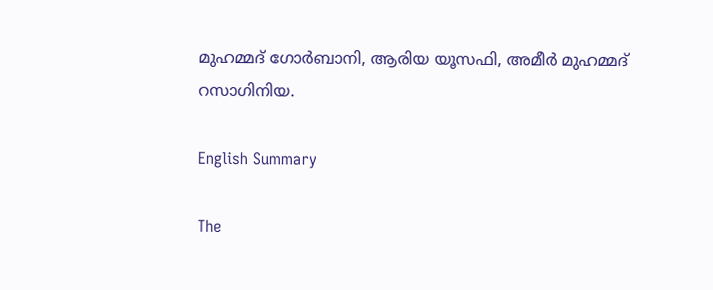മുഹമ്മദ് ഗോർബാനി, ആരിയ യൂസഫി, അമീർ മുഹമ്മദ് റസാഗിനിയ.

English Summary

The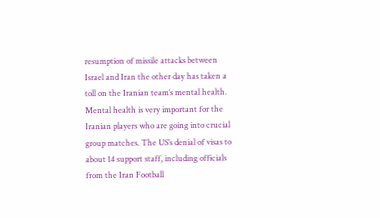resumption of missile attacks between Israel and Iran the other day has taken a toll on the Iranian team’s mental health. Mental health is very important for the Iranian players who are going into crucial group matches. The US’s denial of visas to about 14 support staff, including officials from the Iran Football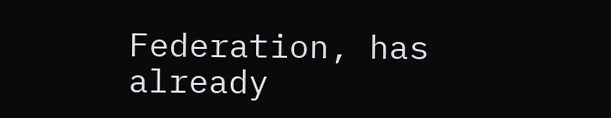Federation, has already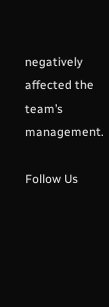negatively affected the team’s management.

Follow Us